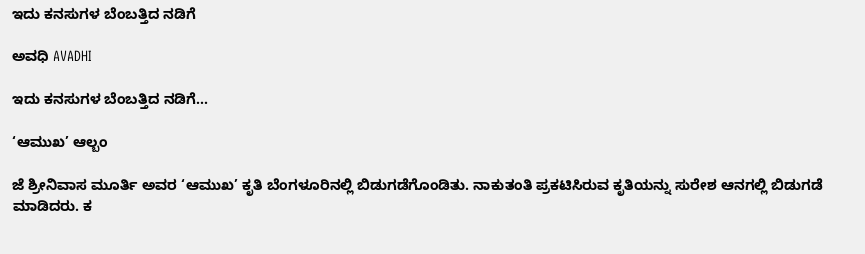ಇದು ಕನಸುಗಳ ಬೆಂಬತ್ತಿದ ನಡಿಗೆ‍

ಅವಧಿ AVADHI

ಇದು ಕನಸುಗಳ ಬೆಂಬತ್ತಿದ ನಡಿಗೆ...

‘ಆಮುಖ’ ಆಲ್ಬಂ

ಜೆ ಶ್ರೀನಿವಾಸ ಮೂರ್ತಿ ಅವರ ‘ಆಮುಖ’ ಕೃತಿ ಬೆಂಗಳೂರಿನಲ್ಲಿ ಬಿಡುಗಡೆಗೊಂಡಿತು. ನಾಕುತಂತಿ ಪ್ರಕಟಿಸಿರುವ ಕೃತಿಯನ್ನು ಸುರೇಶ ಆನಗಲ್ಲಿ ಬಿಡುಗಡೆ ಮಾಡಿದರು. ಕ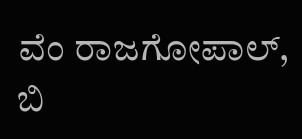ವೆಂ ರಾಜಗೋಪಾಲ್, ಬಿ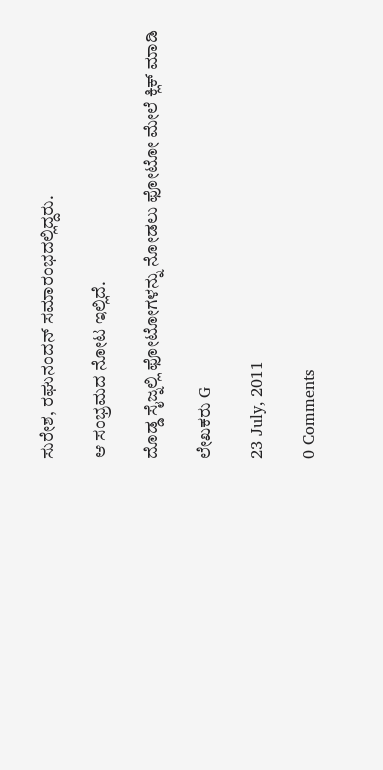ಸುರೇಶ, ರಘುನಂದನ್ ಸಮಾರಂಭದಲ್ಲಿದ್ದರು.

ಆ ಸಂಭ್ರಮದ ನೋಟ ಇಲ್ಲಿದೆ.

ದೊಡ್ಡ ಸೈಜ್ನಲ್ಲಿ ಫೋಟೋಗಳನ್ನು ನೋಡಲು ಫೋಟೋ ಮೇಲೆ ಕ್ಲಿಕ್ ಮಾಡಿ

ಲೇಖಕರು G

23 July, 2011

0 Comments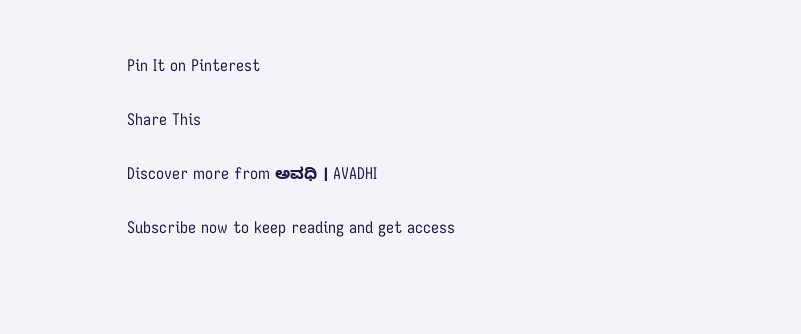Pin It on Pinterest

Share This

Discover more from ಅವಧಿ । AVADHI

Subscribe now to keep reading and get access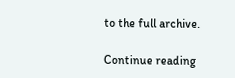to the full archive.

Continue reading